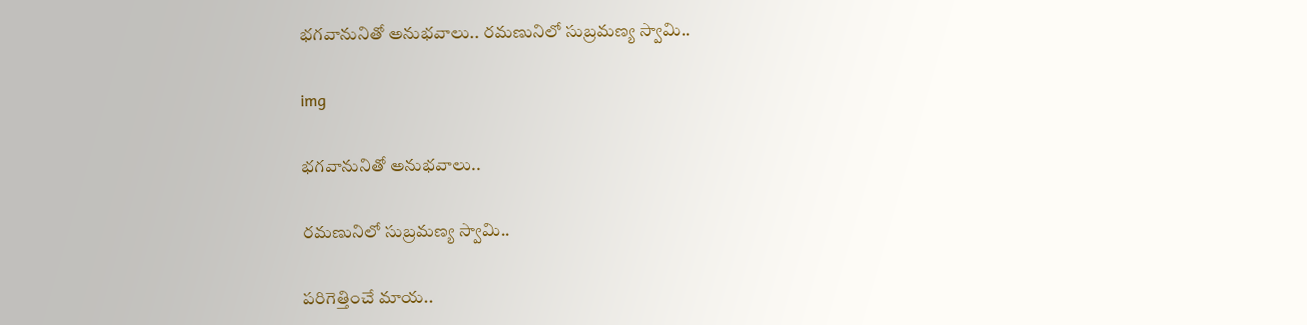భ‌గ‌వానునితో అనుభ‌వాలు.. ర‌మ‌ణునిలో సుబ్రమణ్య స్వామి..

img

భ‌గ‌వానునితో అనుభ‌వాలు..

ర‌మ‌ణునిలో సుబ్రమణ్య స్వామి..

ప‌రిగెత్తించే మాయ‌..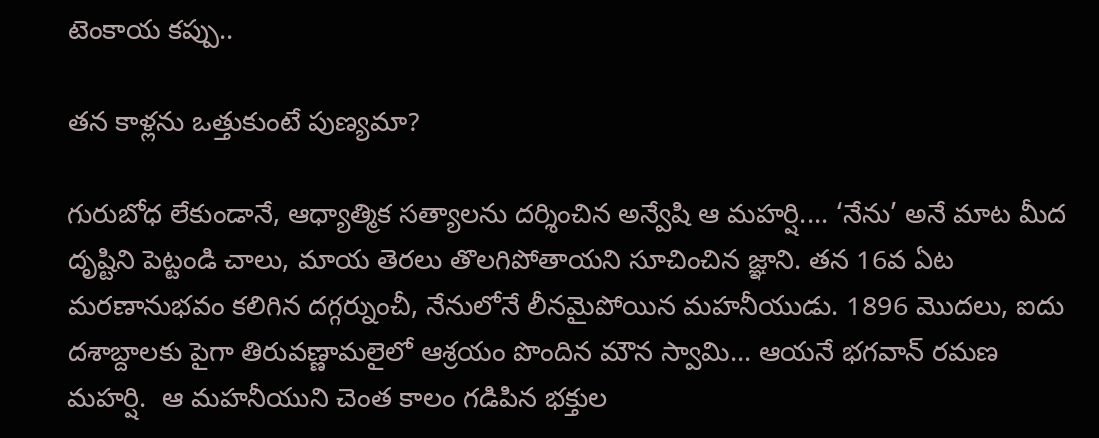టెంకాయ క‌ప్పు..

త‌న కాళ్ల‌ను ఒత్తుకుంటే పుణ్య‌మా?

గురుబోధ లేకుండానే, ఆధ్యాత్మిక సత్యాలను దర్శించిన అన్వేషి ఆ మ‌హ‌ర్షి.... ‘నేను’ అనే మాట మీద దృష్టిని పెట్టండి చాలు, మాయ తెరలు తొలగిపోతాయని సూచించిన జ్ఞాని. తన 16వ ఏట మరణానుభవం కలిగిన దగ్గర్నుంచీ, నేనులోనే లీన‌మైపోయిన మ‌హ‌నీయుడు. 1896 మొదలు, ఐదు దశాబ్దాలకు పైగా తిరువణ్ణామలైలో ఆశ్ర‌యం పొందిన మౌన స్వామి... ఆయ‌నే భ‌గ‌వాన్ ర‌మ‌ణ మ‌హ‌ర్షి.  ఆ మ‌హనీయుని చెంత కాలం గ‌డిపిన భ‌క్తుల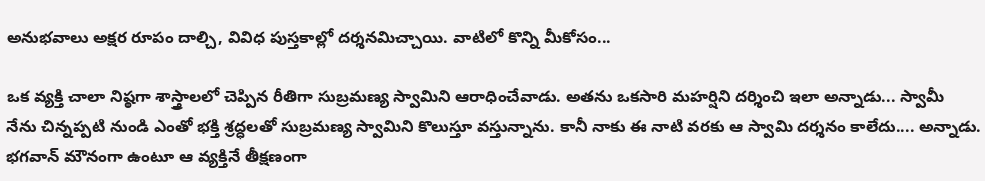అనుభ‌వాలు అక్ష‌ర రూపం దాల్చి, వివిధ పుస్త‌కాల్లో ద‌ర్శ‌నమిచ్చాయి. వాటిలో కొన్ని మీకోసం...

ఒక వ్యక్తి చాలా నిష్ఠగా శాస్త్రాల‌లో చెప్పిన రీతిగా సుబ్రమణ్య స్వామిని ఆరాధించేవాడు. అతను ఒకసారి మహర్షిని దర్శించి ఇలా అన్నాడు... స్వామీ  నేను చిన్నప్పటి నుండి ఎంతో భక్తి శ్రద్ధలతో సుబ్రమణ్య స్వామిని కొలుస్తూ వస్తున్నాను. కానీ నాకు ఈ నాటి వరకు ఆ స్వామి దర్శనం కాలేదు.... అన్నాడు. భగవాన్ మౌనంగా ఉంటూ ఆ వ్యక్తినే తీక్షణంగా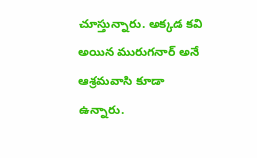చూస్తున్నారు. అక్కడ కవి అయిన మురుగనార్ అనే ఆశ్రమవాసి కూడా ఉన్నారు.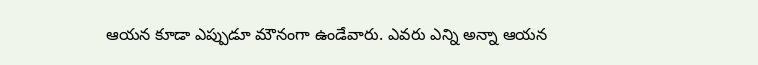ఆయన కూడా ఎప్పుడూ మౌనంగా ఉండేవారు. ఎవ‌రు ఎన్ని అన్నా ఆయన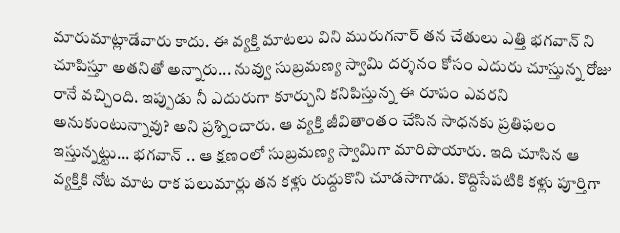మారుమాట్లాడేవారు కాదు. ఈ వ్యక్తి మాటలు విని మురుగనార్ తన చేతులు ఎత్తి భగవాన్ ని చూపిస్తూ అతనితో అన్నారు... నువ్వు సుబ్రమణ్య స్వామి దర్శనం కోసం ఎదురు చూస్తున్న రోజు రానే వచ్చింది. ఇప్పుడు నీ ఎదురుగా కూర్చుని కనిపిస్తున్న ఈ రూపం ఎవ‌ర‌ని అనుకుంటున్నావు? అని ప్ర‌శ్నించారు. ఆ వ్యక్తి జీవితాంతం చేసిన సాధనకు ప్ర‌తిఫ‌లం ఇస్తున్నట్టు... భగవాన్ .. ఆ క్ష‌ణంలో సుబ్రమణ్య స్వామిగా మారిపొయారు. ఇది చూసిన ఆ వ్యక్తికి నోట మాట రాక పలుమార్లు తన కళ్లు రుద్దుకొని చూడసాగాడు. కొద్దిసేప‌టికి కళ్లు పూర్తిగా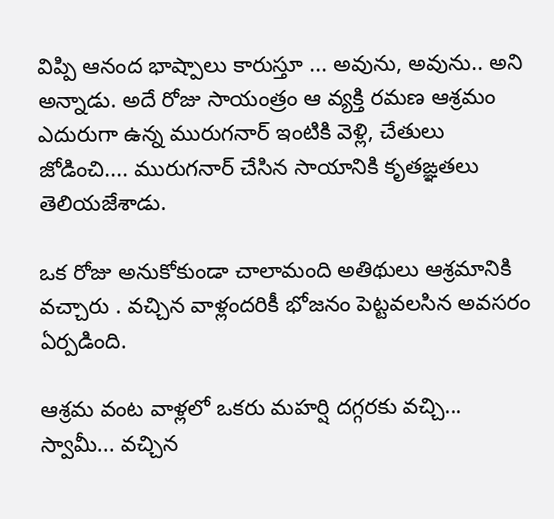విప్పి ఆనంద భాష్పాలు కారుస్తూ ... అవును, అవును.. అని అన్నాడు. అదే రోజు సాయంత్రం ఆ వ్యక్తి రమణ ఆశ్రమం ఎదురుగా ఉన్న మురుగనార్ ఇంటికి వెళ్లి, చేతులు జోడించి.... మురుగనార్ చేసిన సాయానికి కృతఙ్ఞతలు తెలియజేశాడు.

ఒక రోజు అనుకోకుండా చాలామంది అతిథులు ఆశ్రమానికి వచ్చారు . వచ్చిన వాళ్లందరికీ భోజనం పెట్టవలసిన అవసరం ఏర్పడింది.

ఆశ్రమ వంట వాళ్లలో ఒకరు మహర్షి దగ్గరకు వచ్చి... స్వామీ... వచ్చిన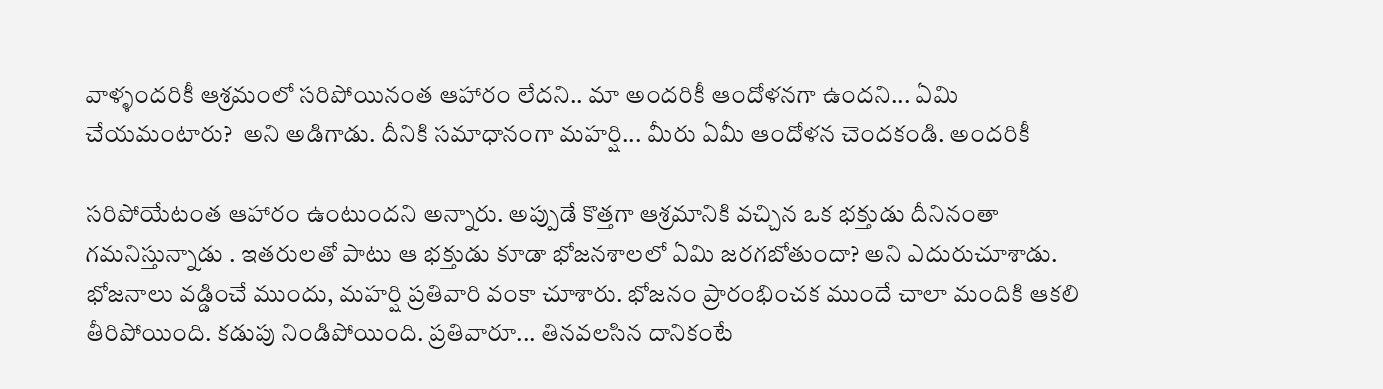వాళ్ళందరికీ ఆశ్రమంలో సరిపోయినంత ఆహారం లేదని.. మా అందరికీ ఆందోళనగా ఉంద‌ని... ఏమి చేయమంటారు?  అని అడిగాడు. దీనికి స‌మాధానంగా మహర్షి... మీరు ఏమీ ఆందోళన చెందకండి. అందరికీ

సరిపోయేటంత ఆహారం ఉంటుంద‌ని అన్నారు. అప్పుడే కొత్తగా ఆశ్రమానికి వచ్చిన ఒక భక్తుడు దీనినంతా గమనిస్తున్నాడు . ఇతరులతో పాటు ఆ భక్తుడు కూడా భోజనశాలలో ఏమి జరగబోతుందా? అని ఎదురుచూశాడు. భోజనాలు వ‌డ్డించే ముందు, మహర్షి ప్రతివారి వంకా చూశారు. భోజనం ప్రారంభించక ముందే చాలా మందికి ఆకలి తీరిపోయింది. కడుపు నిండిపోయింది. ప్రతివారూ... తినవలసిన దానికంటే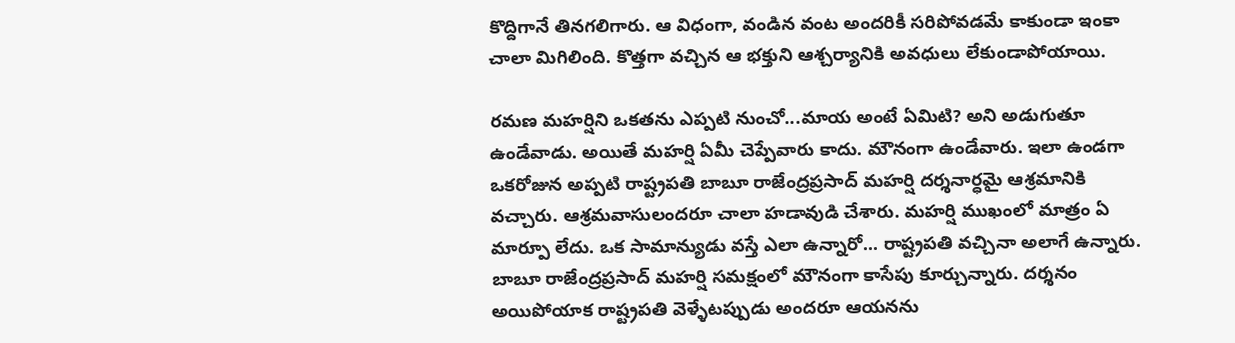కొద్దిగానే తినగలిగారు. ఆ విధంగా, వండిన వంట అందరికీ సరిపోవడ‌మే కాకుండా ఇంకా చాలా మిగిలింది. కొత్తగా వచ్చిన ఆ భక్తుని ఆశ్చర్యానికి అవధులు లేకుండాపోయాయి.

రమణ మహర్షిని ఒకతను ఎప్ప‌టి నుంచో...మాయ అంటే ఏమిటి? అని అడుగుతూ ఉండేవాడు. అయితే మహర్షి ఏమీ చెప్పేవారు కాదు. మౌనంగా ఉండేవారు. ఇలా ఉండగా ఒకరోజున అప్ప‌టి రాష్ట్రపతి బాబూ రాజేంద్రప్రసాద్ మహర్షి దర్శనార్ధమై ఆశ్ర‌మానికి వచ్చారు. ఆశ్రమవాసులందరూ చాలా హడావుడి చేశారు. మహర్షి ముఖంలో మాత్రం ఏ మార్పూ లేదు. ఒక సామాన్యుడు వస్తే ఎలా ఉన్నారో... రాష్ట్రపతి వచ్చినా అలాగే ఉన్నారు. బాబూ రాజేంద్రప్రసాద్ మహర్షి సమక్షంలో మౌనంగా కాసేపు కూర్చున్నారు. దర్శనం అయిపోయాక రాష్ట్రపతి వెళ్ళేటప్పుడు అందరూ ఆయనను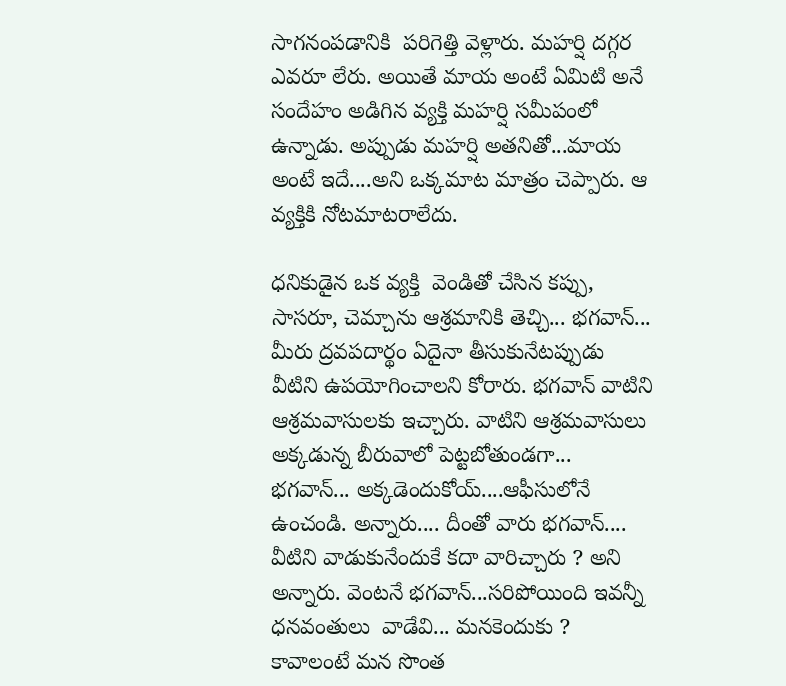సాగ‌నంప‌డానికి  పరిగెత్తి వెళ్లారు. మహర్షి దగ్గర ఎవరూ లేరు. అయితే మాయ అంటే ఏమిటి అనే సందేహం అడిగిన వ్యక్తి మ‌హ‌ర్షి స‌మీపంలో ఉన్నాడు. అప్పుడు మహర్షి అతనితో...మాయ అంటే ఇదే....అని ఒక్కమాట మాత్రం చెప్పారు. ఆ వ్య‌క్తికి నోట‌మాట‌రాలేదు.

ధనికుడైన ఒక వ్య‌క్తి  వెండితో చేసిన‌ కప్పు, సాసరూ, చెమ్చాను ఆశ్ర‌మాని‌కి తెచ్చి... భగవాన్... మీరు ద్రవపదార్థం ఏదైనా తీసుకునేట‌ప్పుడు వీటిని ఉపయోగించాల‌ని కోరారు. భగవాన్ వాటిని ఆశ్రమ‌వాసుల‌కు ఇచ్చారు. వాటిని ఆశ్ర‌మ‌వాసులు అక్కడున్న‌ బీరువాలో పెట్టబోతుండ‌గా...  భగవాన్... అక్కడెందుకోయ్....ఆఫీసులోనే  ఉంచండి. అన్నారు.... దీంతో వారు భగవాన్.... వీటిని వాడుకునేందుకే క‌దా వారిచ్చారు ? అని అన్నారు. వెంట‌నే భ‌గ‌వాన్‌...సరిపోయింది ఇవన్నీ  ధనవంతులు  వాడేవి... మనకెందుకు ? కావాలంటే మన సొంత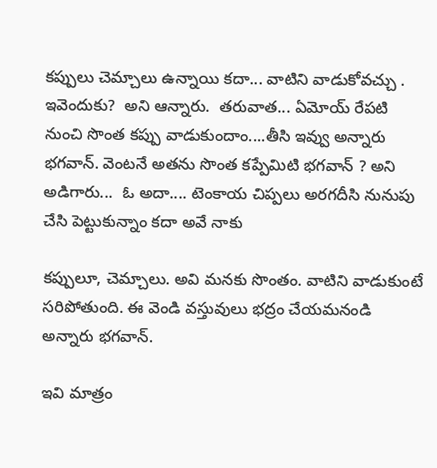కప్పులు చెమ్చాలు ఉన్నాయి క‌దా... వాటిని వాడుకోవచ్చు . ఇవెందుకు?  అని ఆన్నారు.  త‌రువాత‌... ఏమోయ్ రేపటి నుంచి సొంత కప్పు వాడుకుందాం....తీసి ఇవ్వు అన్నారు భగవాన్‌. వెంట‌నే అత‌ను సొంత క‌ప్పేమిటి భగవాన్ ? అని అడిగారు...  ఓ అదా.... టెంకాయ చిప్పలు అరగదీసి నునుపు చేసి పెట్టుకున్నాం క‌దా అవే నాకు

కప్పులూ, చెమ్చాలు. అవి మనకు సొంతం. వాటిని వాడుకుంటే సరిపోతుంది. ఈ వెండి వ‌స్తువులు భద్రం చేయమనండి  అన్నారు భగవాన్.

ఇవి మాత్రం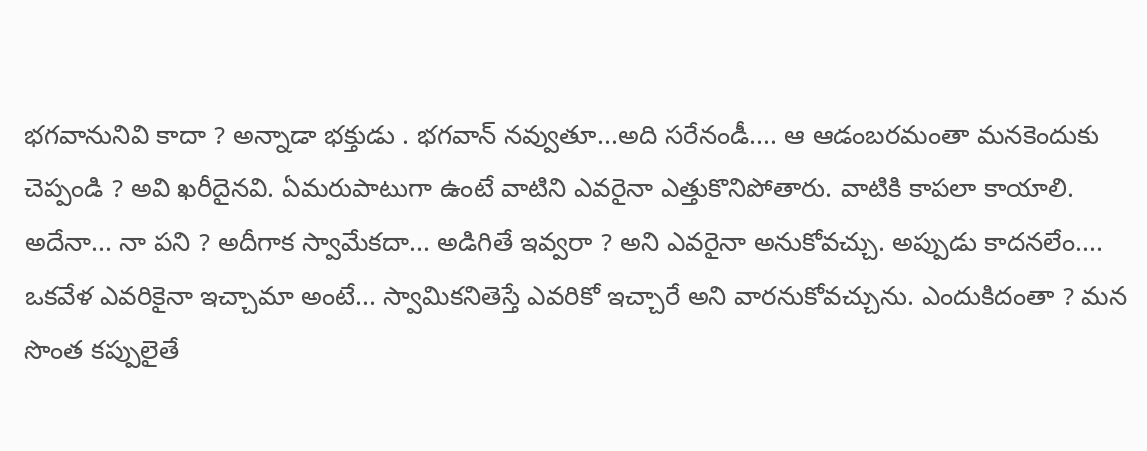భగవానునివి కాదా ? అన్నాడా భక్తుడు . భగవాన్ నవ్వుతూ...అది సరేనండీ.... ఆ ఆడంబరమంతా మనకెందుకు చెప్పండి ? అవి ఖరీదైనవి. ఏమ‌రుపాటుగా ఉంటే వాటిని ఎవరైనా ఎత్తుకొనిపోతారు. వాటికి కాపలా కాయాలి. అదేనా... నా పని ? అదీగాక స్వామేకదా... అడిగితే ఇవ్వరా ? అని ఎవరైనా అనుకోవ‌చ్చు. అప్పుడు కాదన‌లేం.... ఒక‌వేళ ఎవ‌రికైనా ఇచ్చామా అంటే... స్వామికనితెస్తే ఎవరికో ఇచ్చారే అని వారనుకోవచ్చును. ఎందుకిదంతా ? మన సొంత కప్పులైతే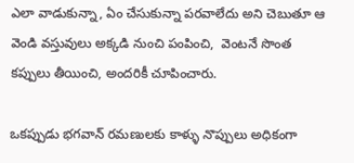ఎలా వాడుకున్నా, ఏం చేసుకున్నా ప‌రవాలేదు అని చెబుతూ ఆ వెండి వ‌స్తువులు అక్క‌డి నుంచి పంపించి,  వెంట‌నే సొంత కప్పులు తీయించి, అందరికీ చూపించారు.

ఒకప్పుడు భగవాన్ రమణులకు కాళ్ళు నొప్పులు అధికంగా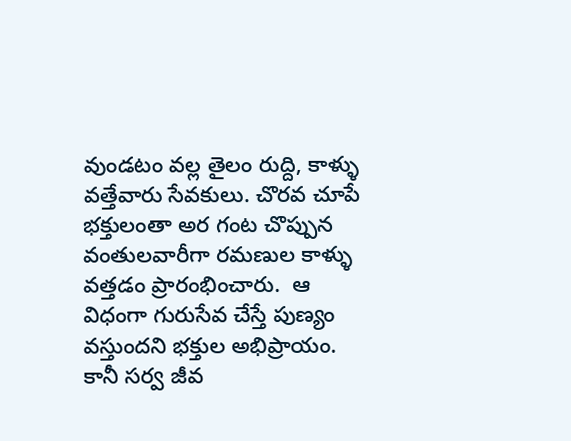వుండటం వల్ల తైలం రుద్ది, కాళ్ళు వత్తేవారు సేవకులు. చొరవ చూపే భక్తులంతా అర గంట చొప్పున వంతుల‌వారీగా ర‌మ‌ణుల‌ కాళ్ళు వత్తడం ప్రారంభించారు.  ఆ విధంగా గురుసేవ చేస్తే పుణ్యం వస్తుందని భక్తుల అభిప్రాయం.  కానీ సర్వ జీవ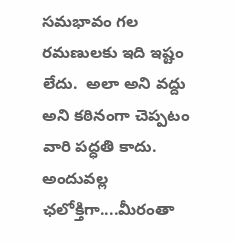సమభావం గల రమణులకు ఇది ఇష్టం లేదు.  అలా అని వద్దు అని కఠినంగా చెప్పటం వారి పద్ధతి కాదు.  అందువల్ల ఛలోక్తిగా....మీరంతా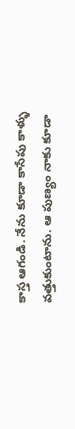కాస్త ఆగండి. నేను కూడా కాసేపు కాళ్ళు వత్తుకుంటాను. ఆ పుణ్యం నాకు కూడా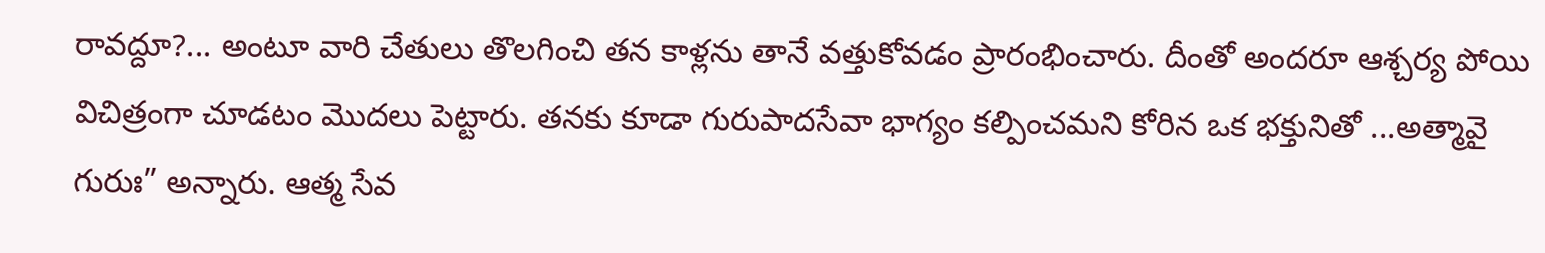రావద్దూ?... అంటూ వారి చేతులు తొలగించి త‌న కాళ్ల‌ను తానే వత్తుకోవడం ప్రారంభించారు. దీంతో అందరూ ఆశ్చర్య పోయి విచిత్రంగా చూడటం మొదలు పెట్టారు. తనకు కూడా గురుపాదసేవా భాగ్యం కల్పించమని కోరిన ఒక భక్తునితో ...అత్మావై గురుః” అన్నారు. ఆత్మ సేవ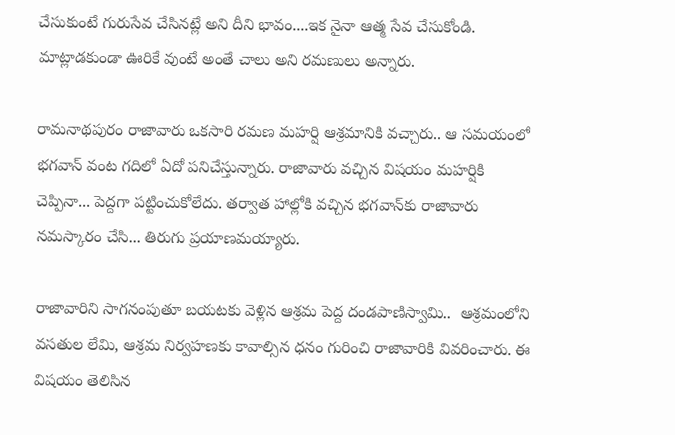చేసుకుంటే గురుసేవ చేసినట్లే అని దీని భావం....ఇక నైనా ఆత్మ సేవ చేసుకోండి. మాట్లాడకుండా ఊరికే వుంటే అంతే చాలు అని ర‌మ‌ణులు అన్నారు.

రామనాథపురం రాజావారు ఒకసారి రమణ మహర్షి ఆశ్రమానికి వ‌చ్చారు.. ఆ సమయంలో భగవాన్‌ వంట గదిలో ఏదో పనిచేస్తున్నారు. రాజావారు వచ్చిన విషయం మహర్షికి చెప్పినా... పెద్దగా పట్టించుకోలేదు. తర్వాత హాల్లోకి వచ్చిన భగవాన్‌కు రాజావారు న‌మ‌స్కారం చేసి... తిరుగు ప్రయాణమయ్యారు.

రాజావారిని సాగ‌నంపుతూ బయటకు వెళ్లిన ఆశ్రమ పెద్ద దండపాణిస్వామి..  ఆశ్రమంలోని వసతుల లేమి, ఆశ్రమ నిర్వహణకు కావాల్సిన ధనం గురించి రాజావారికి వివరించారు. ఈ విషయం తెలిసిన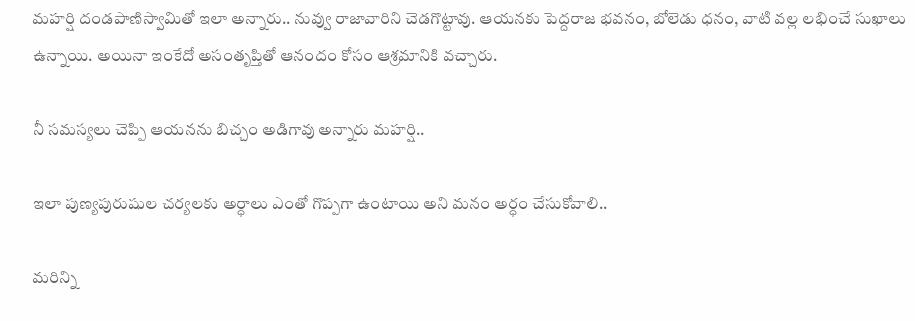మహర్షి దండపాణిస్వామితో ఇలా అన్నారు.. నువ్వు రాజావారిని చెడగొట్టావు. ఆయనకు పెద్దరాజ భవనం, బోలెడు ధనం, వాటి వల్ల లభించే సుఖాలు ఉన్నాయి. అయినా ఇంకేదో అసంతృప్తితో ఆనందం కోసం ఆశ్రమానికి వచ్చారు.

నీ సమస్యలు చెప్పి ఆయనను బిచ్చం అడిగావు అన్నారు మ‌హ‌ర్షి..

ఇలా పుణ్యపురుషుల చర్యలకు అర్ధాలు ఎంతో గొప్పగా ఉంటాయి అని మనం అర్ధం చేసుకోవాలి..

మరిన్ని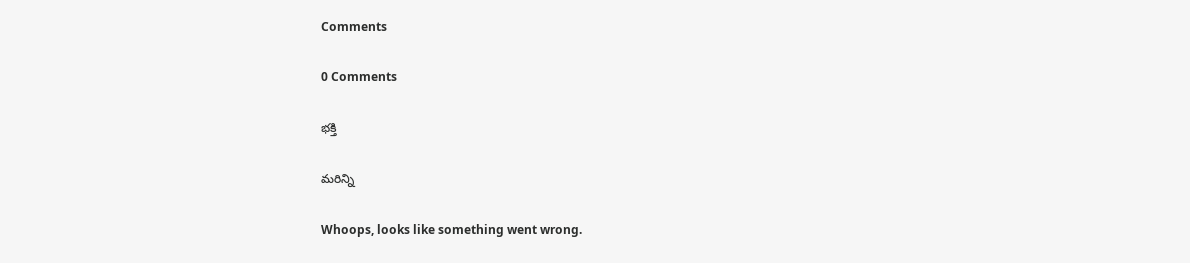Comments

0 Comments

భక్తి

మరిన్ని

Whoops, looks like something went wrong.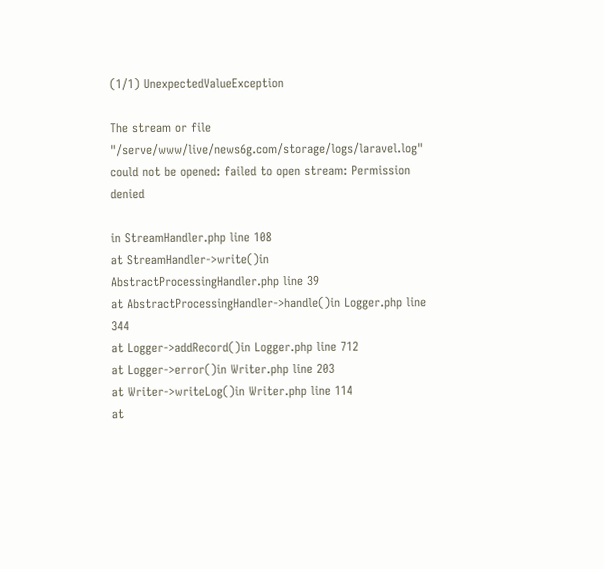(1/1) UnexpectedValueException

The stream or file "/serve/www/live/news6g.com/storage/logs/laravel.log" could not be opened: failed to open stream: Permission denied

in StreamHandler.php line 108
at StreamHandler->write()in AbstractProcessingHandler.php line 39
at AbstractProcessingHandler->handle()in Logger.php line 344
at Logger->addRecord()in Logger.php line 712
at Logger->error()in Writer.php line 203
at Writer->writeLog()in Writer.php line 114
at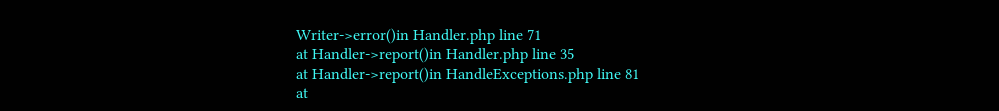Writer->error()in Handler.php line 71
at Handler->report()in Handler.php line 35
at Handler->report()in HandleExceptions.php line 81
at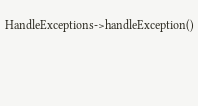HandleExceptions->handleException()